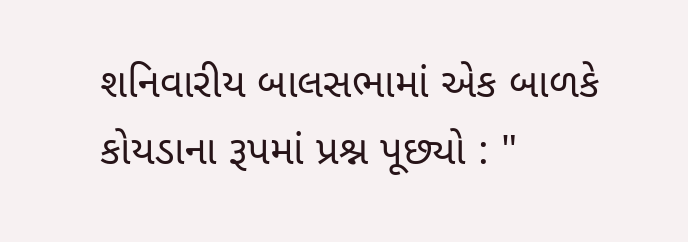શનિવારીય બાલસભામાં એક બાળકે કોયડાના રૂપમાં પ્રશ્ન પૂછ્યો : "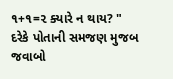૧+૧=૨ ક્યારે ન થાય? " દરેકે પોતાની સમજણ મુજબ જવાબો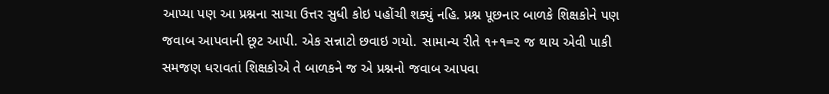આપ્યા પણ આ પ્રશ્નના સાચા ઉત્તર સુધી કોઇ પહોંચી શક્યું નહિ. પ્રશ્ન પૂછનાર બાળકે શિક્ષકોને પણ જવાબ આપવાની છૂટ આપી. એક સન્નાટો છવાઇ ગયો. સામાન્ય રીતે ૧+૧=૨ જ થાય એવી પાકી સમજણ ધરાવતાં શિક્ષકોએ તે બાળકને જ એ પ્રશ્નનો જવાબ આપવા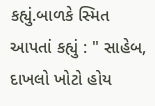કહ્યું.બાળકે સ્મિત આપતાં કહ્યું : " સાહેબ, દાખલો ખોટો હોય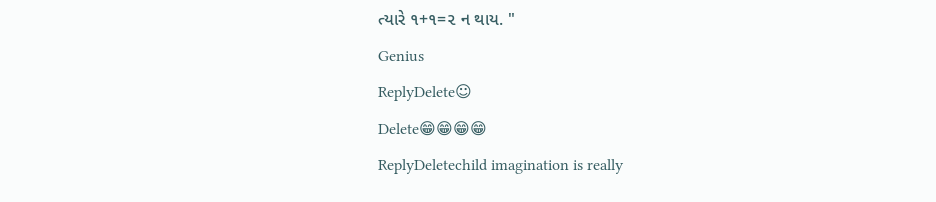ત્યારે ૧+૧=૨ ન થાય. "
Genius
ReplyDelete☺
Delete😁😁😁😁
ReplyDeletechild imagination is really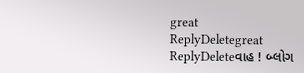great
ReplyDeletegreat
ReplyDeleteવાહ ! બ્લોગ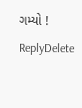ગમ્યો !
ReplyDelete